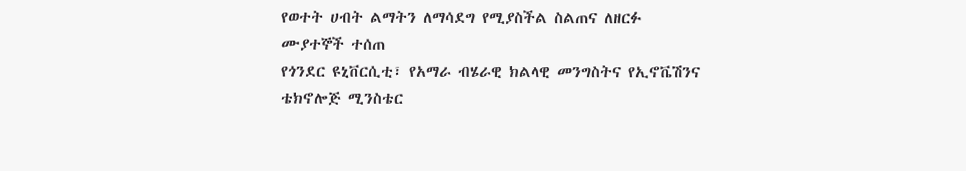የወተት ሀብት ልማትን ለማሳደግ የሚያስችል ስልጠና ለዘርፉ ሙያተኞች ተሰጠ
የጎንደር ዩኒቨርሲቲ፣ የአማራ ብሄራዊ ክልላዊ መንግስትና የኢኖቬሽንና ቴክኖሎጅ ሚንስቴር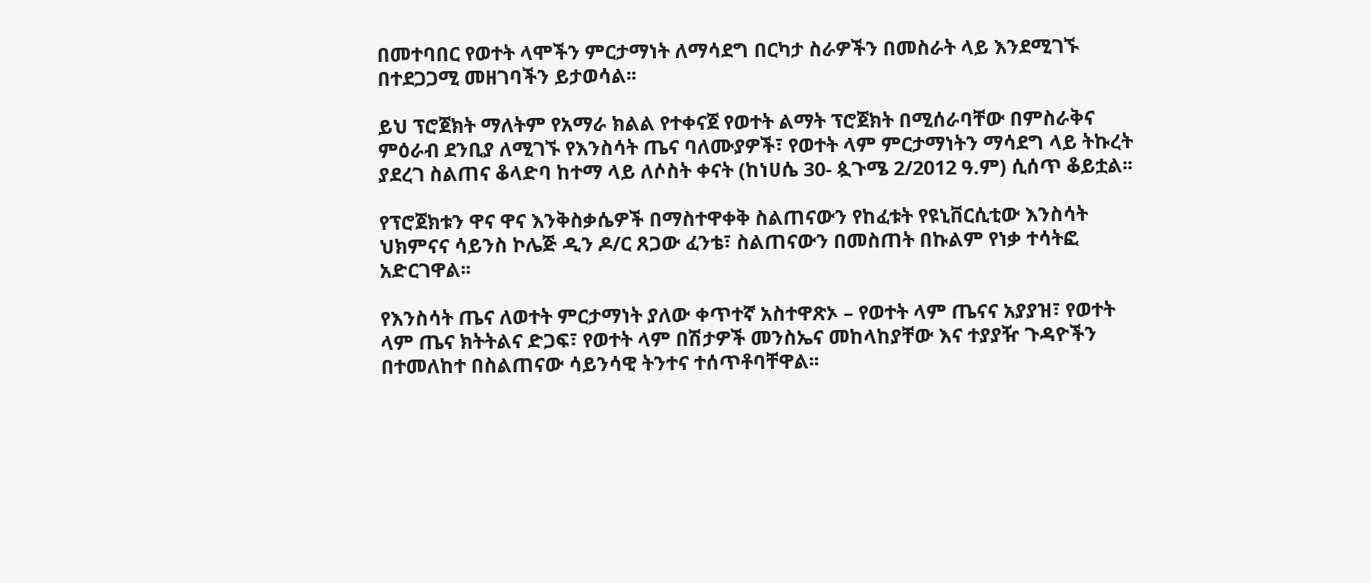በመተባበር የወተት ላሞችን ምርታማነት ለማሳደግ በርካታ ስራዎችን በመስራት ላይ እንደሚገኙ በተደጋጋሚ መዘገባችን ይታወሳል፡፡

ይህ ፕሮጀክት ማለትም የአማራ ክልል የተቀናጀ የወተት ልማት ፕሮጀክት በሚሰራባቸው በምስራቅና ምዕራብ ደንቢያ ለሚገኙ የእንስሳት ጤና ባለሙያዎች፣ የወተት ላም ምርታማነትን ማሳደግ ላይ ትኩረት ያደረገ ስልጠና ቆላድባ ከተማ ላይ ለሶስት ቀናት (ከነሀሴ 30- ጷጉሜ 2/2012 ዓ.ም) ሲሰጥ ቆይቷል፡፡

የፕሮጀክቱን ዋና ዋና እንቅስቃሴዎች በማስተዋቀቅ ስልጠናውን የከፈቱት የዩኒቨርሲቲው እንስሳት ህክምናና ሳይንስ ኮሌጅ ዲን ዶ/ር ጸጋው ፈንቴ፣ ስልጠናውን በመስጠት በኩልም የነቃ ተሳትፎ አድርገዋል፡፡

የእንስሳት ጤና ለወተት ምርታማነት ያለው ቀጥተኛ አስተዋጽኦ – የወተት ላም ጤናና አያያዝ፣ የወተት ላም ጤና ክትትልና ድጋፍ፣ የወተት ላም በሽታዎች መንስኤና መከላከያቸው እና ተያያዥ ጉዳዮችን በተመለከተ በስልጠናው ሳይንሳዊ ትንተና ተሰጥቶባቸዋል፡፡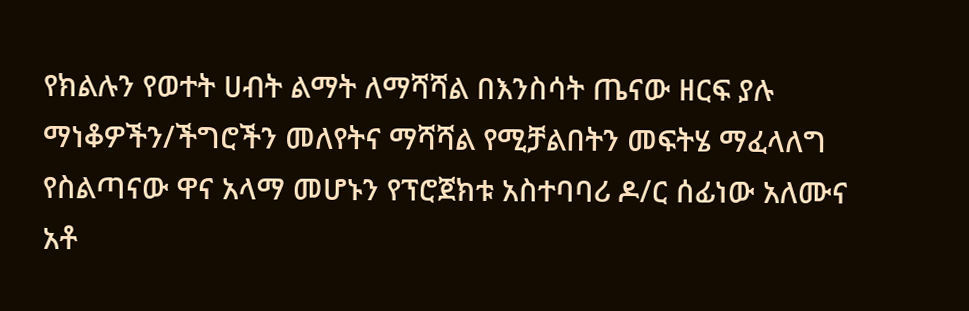የክልሉን የወተት ሀብት ልማት ለማሻሻል በእንስሳት ጤናው ዘርፍ ያሉ ማነቆዎችን/ችግሮችን መለየትና ማሻሻል የሚቻልበትን መፍትሄ ማፈላለግ የስልጣናው ዋና አላማ መሆኑን የፕሮጀክቱ አስተባባሪ ዶ/ር ሰፊነው አለሙና አቶ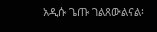አዲሱ ጌጡ ገልጸውልናል፡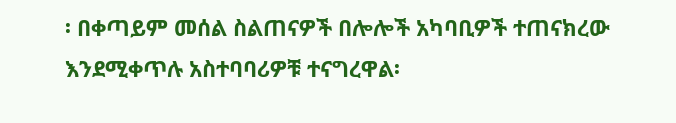፡ በቀጣይም መሰል ስልጠናዎች በሎሎች አካባቢዎች ተጠናክረው እንደሚቀጥሉ አስተባባሪዎቹ ተናግረዋል፡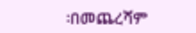፡በመጨረሻም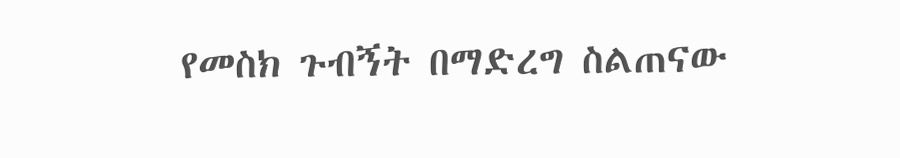የመስክ ጉብኝት በማድረግ ስልጠናው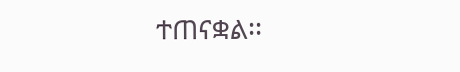ተጠናቋል፡፡